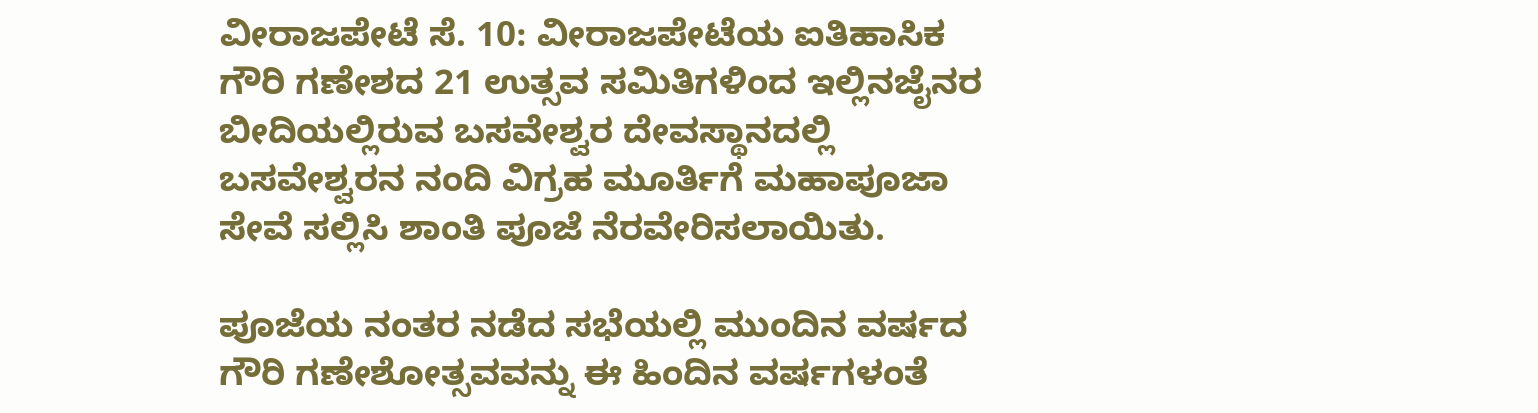ವೀರಾಜಪೇಟೆ ಸೆ. 10: ವೀರಾಜಪೇಟೆಯ ಐತಿಹಾಸಿಕ ಗೌರಿ ಗಣೇಶದ 21 ಉತ್ಸವ ಸಮಿತಿಗಳಿಂದ ಇಲ್ಲಿನಜೈನರ ಬೀದಿಯಲ್ಲಿರುವ ಬಸವೇಶ್ವರ ದೇವಸ್ಥಾನದಲ್ಲಿ ಬಸವೇಶ್ವರನ ನಂದಿ ವಿಗ್ರಹ ಮೂರ್ತಿಗೆ ಮಹಾಪೂಜಾ ಸೇವೆ ಸಲ್ಲಿಸಿ ಶಾಂತಿ ಪೂಜೆ ನೆರವೇರಿಸಲಾಯಿತು.

ಪೂಜೆಯ ನಂತರ ನಡೆದ ಸಭೆಯಲ್ಲಿ ಮುಂದಿನ ವರ್ಷದ ಗೌರಿ ಗಣೇಶೋತ್ಸವವನ್ನು ಈ ಹಿಂದಿನ ವರ್ಷಗಳಂತೆ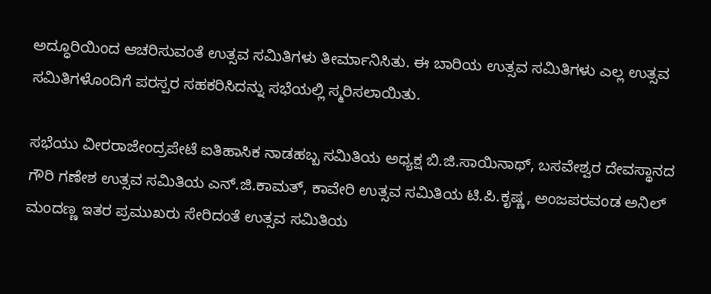ಅದ್ಧೂರಿಯಿಂದ ಆಚರಿಸುವಂತೆ ಉತ್ಸವ ಸಮಿತಿಗಳು ತೀರ್ಮಾನಿಸಿತು. ಈ ಬಾರಿಯ ಉತ್ಸವ ಸಮಿತಿಗಳು ಎಲ್ಲ ಉತ್ಸವ ಸಮಿತಿಗಳೊಂದಿಗೆ ಪರಸ್ಪರ ಸಹಕರಿಸಿದನ್ನು ಸಭೆಯಲ್ಲಿ ಸ್ಮರಿಸಲಾಯಿತು.

ಸಭೆಯು ವೀರರಾಜೇಂದ್ರಪೇಟೆ ಐತಿಹಾಸಿಕ ನಾಡಹಬ್ಬ ಸಮಿತಿಯ ಅಧ್ಯಕ್ಷ ಬಿ.ಜಿ.ಸಾಯಿನಾಥ್, ಬಸವೇಶ್ವರ ದೇವಸ್ಥಾನದ ಗೌರಿ ಗಣೇಶ ಉತ್ಸವ ಸಮಿತಿಯ ಎನ್.ಜಿ.ಕಾಮತ್, ಕಾವೇರಿ ಉತ್ಸವ ಸಮಿತಿಯ ಟಿ.ಪಿ.ಕೃಷ್ಣ, ಅಂಜಪರವಂಡ ಅನಿಲ್ ಮಂದಣ್ಣ ಇತರ ಪ್ರಮುಖರು ಸೇರಿದಂತೆ ಉತ್ಸವ ಸಮಿತಿಯ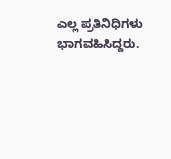ಎಲ್ಲ ಪ್ರತಿನಿಧಿಗಳು ಭಾಗವಹಿಸಿದ್ದರು.